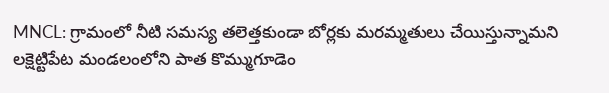MNCL: గ్రామంలో నీటి సమస్య తలెత్తకుండా బోర్లకు మరమ్మతులు చేయిస్తున్నామని లక్షెట్టిపేట మండలంలోని పాత కొమ్ముగూడెం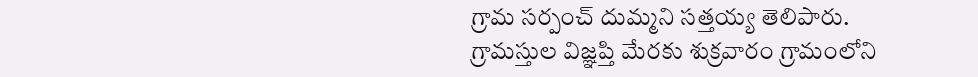గ్రామ సర్పంచ్ దుమ్మని సత్తయ్య తెలిపారు. గ్రామస్తుల విజ్ఞప్తి మేరకు శుక్రవారం గ్రామంలోని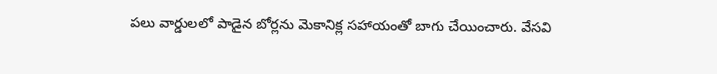పలు వార్డులలో పాడైన బోర్లను మెకానిక్ల సహాయంతో బాగు చేయించారు. వేసవి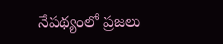నేపథ్యంలో ప్రజలు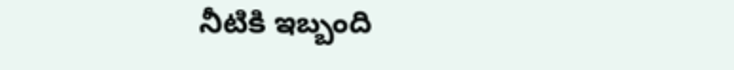నీటికి ఇబ్బంది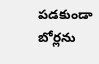పడకుండా బోర్లను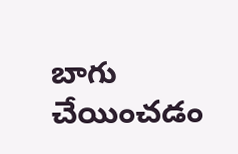బాగు చేయించడం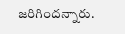జరిగిందన్నారు.